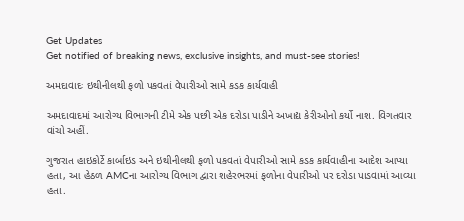Get Updates
Get notified of breaking news, exclusive insights, and must-see stories!

અમદાવાદઃ ઇથીનીલથી ફળો પકવતાં વેપારીઓ સામે કડક કાર્યવાહી

અમદાવાદમાં આરોગ્ય વિભાગની ટીમે એક પછી એક દરોડા પાડીને અખાદ્ય કેરીઓનો કર્યો નાશ. વિગતવાર વાંચો અહીં.

ગુજરાત હાઇકોર્ટે કાર્બાઇડ અને ઇથીનીલથી ફળો પકવતાં વેપારીઓ સામે કડક કાર્યવાહીના આદેશ આપ્યા હતા, આ હેઠળ AMCના આરોગ્ય વિભાગ દ્વારા શહેરભરમાં ફળોના વેપારીઓ પર દરોડા પાડવામાં આવ્યા હતા.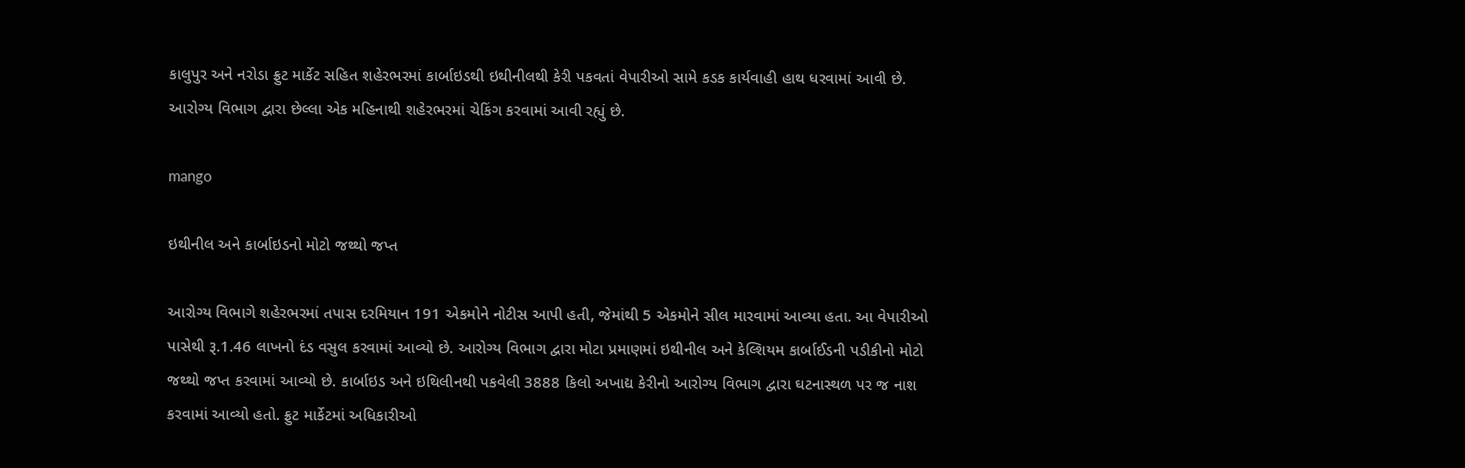કાલુપુર અને નરોડા ફ્રુટ માર્કેટ સહિત શહેરભરમાં કાર્બાઇડથી ઇથીનીલથી કેરી પકવતાં વેપારીઓ સામે કડક કાર્યવાહી હાથ ધરવામાં આવી છે. આરોગ્ય વિભાગ દ્વારા છેલ્લા એક મહિનાથી શહેરભરમાં ચેકિંગ કરવામાં આવી રહ્યું છે.

mango

ઇથીનીલ અને કાર્બાઇડનો મોટો જથ્થો જપ્ત

આરોગ્ય વિભાગે શહેરભરમાં તપાસ દરમિયાન 191 એકમોને નોટીસ આપી હતી, જેમાંથી 5 એકમોને સીલ મારવામાં આવ્યા હતા. આ વેપારીઓ પાસેથી રૂ.1.46 લાખનો દંડ વસુલ કરવામાં આવ્યો છે. આરોગ્ય વિભાગ દ્વારા મોટા પ્રમાણમાં ઇથીનીલ અને કેલ્શિયમ કાર્બાઈડની પડીકીનો મોટો જથ્થો જપ્ત કરવામાં આવ્યો છે. કાર્બાઇડ અને ઇથિલીનથી પકવેલી 3888 કિલો અખાદ્ય કેરીનો આરોગ્ય વિભાગ દ્વારા ઘટનાસ્થળ પર જ નાશ કરવામાં આવ્યો હતો. ફ્રુટ માર્કેટમાં અધિકારીઓ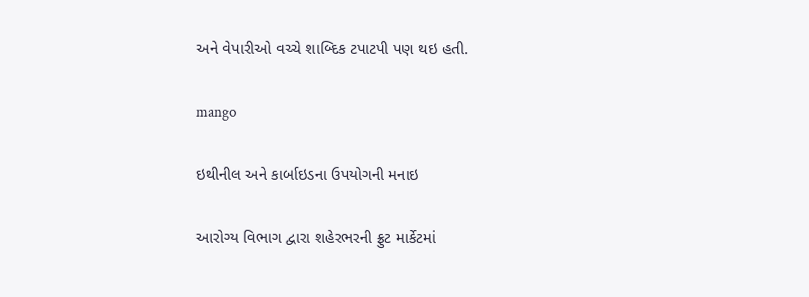અને વેપારીઓ વચ્ચે શાબ્દિક ટપાટપી પણ થઇ હતી.

mango

ઇથીનીલ અને કાર્બાઇડના ઉપયોગની મનાઇ

આરોગ્ય વિભાગ દ્વારા શહેરભરની ફ્રુટ માર્કેટમાં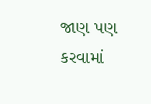જાણ પણ કરવામાં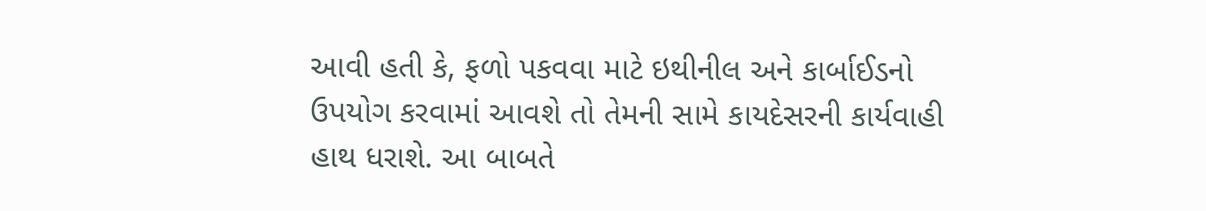આવી હતી કે, ફળો પકવવા માટે ઇથીનીલ અને કાર્બાઈડનો ઉપયોગ કરવામાં આવશે તો તેમની સામે કાયદેસરની કાર્યવાહી હાથ ધરાશે. આ બાબતે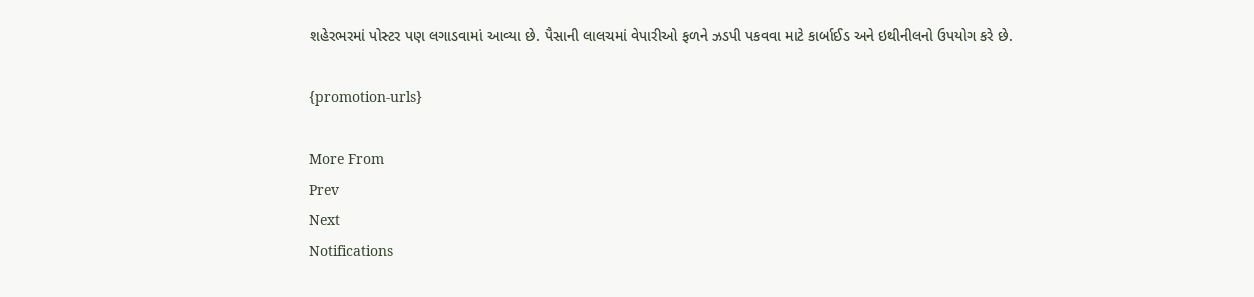શહેરભરમાં પોસ્ટર પણ લગાડવામાં આવ્યા છે. પૈસાની લાલચમાં વેપારીઓ ફળને ઝડપી પકવવા માટે કાર્બાઈડ અને ઇથીનીલનો ઉપયોગ કરે છે.

{promotion-urls}

More From
Prev
Next
Notifications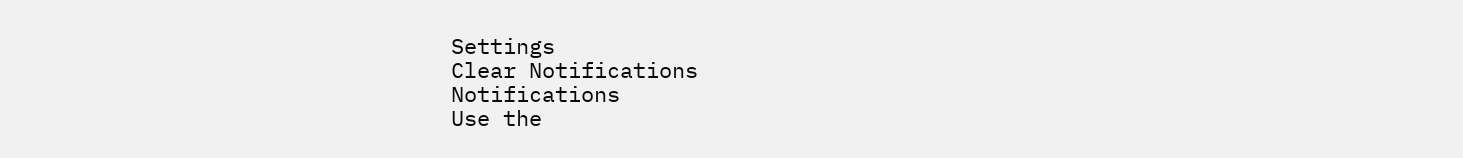Settings
Clear Notifications
Notifications
Use the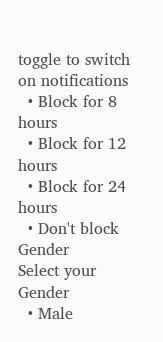toggle to switch on notifications
  • Block for 8 hours
  • Block for 12 hours
  • Block for 24 hours
  • Don't block
Gender
Select your Gender
  • Male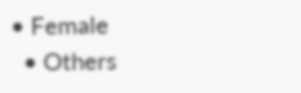• Female
  • Others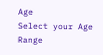Age
Select your Age Range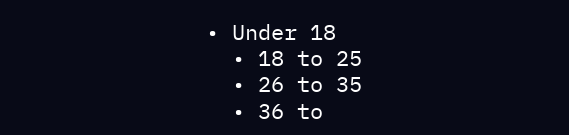• Under 18
  • 18 to 25
  • 26 to 35
  • 36 to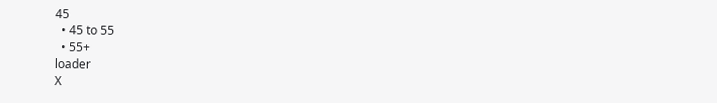45
  • 45 to 55
  • 55+
loader
X